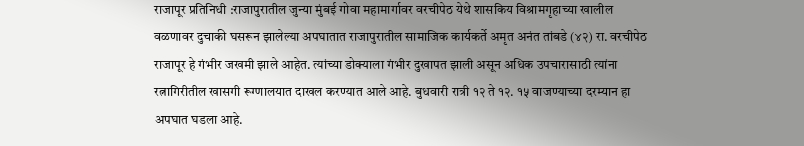राजापूर प्रतिनिधी :राजापुरातील जुन्या मुंबई गोवा महामार्गावर वरचीपेठ येथे शासकिय विश्रामगृहाच्या खालील वळणावर दुचाकी घसरून झालेल्या अपघातात राजापुरातील सामाजिक कार्यकर्ते अमृत अनंत तांबडे (४२) रा. वरचीपेठ राजापूर हे गंभीर जखमी झाले आहेत. त्यांच्या डोक्याला गंभीर दुखापत झाली असून अधिक उपचारासाठी त्यांना रत्नागिरीतील खासगी रूग्णालयात दाखल करण्यात आले आहे. बुधवारी रात्री १२ ते १२. १५ वाजण्याच्या दरम्यान हा अपघात घडला आहे.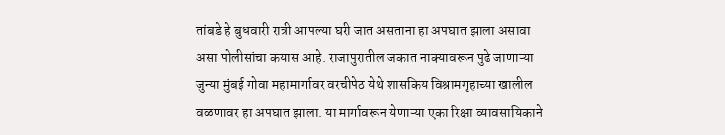तांबडे हे बुधवारी रात्री आपल्या घरी जात असताना हा अपघात झाला असावा असा पोलीसांचा कयास आहे. राजापुरातील जकात नाक्यावरून पुढे जाणाऱ्या जुन्या मुंबई गोवा महामार्गावर वरचीपेठ येथे शासकिय विश्रामगृहाच्या खालील वळणावर हा अपघात झाला. या मार्गावरून येणाऱ्या एका रिक्षा व्यावसायिकाने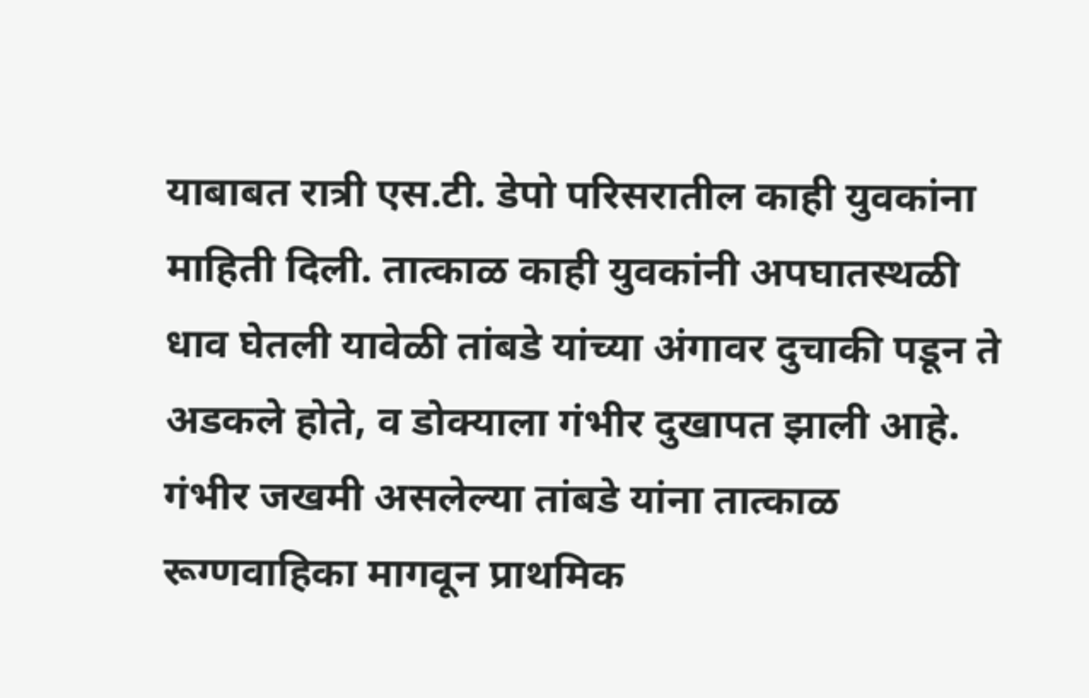याबाबत रात्री एस.टी. डेपो परिसरातील काही युवकांना माहिती दिली. तात्काळ काही युवकांनी अपघातस्थळी धाव घेतली यावेळी तांबडे यांच्या अंगावर दुचाकी पडून ते अडकले होते, व डोक्याला गंभीर दुखापत झाली आहे. गंभीर जखमी असलेल्या तांबडे यांना तात्काळ रूग्णवाहिका मागवून प्राथमिक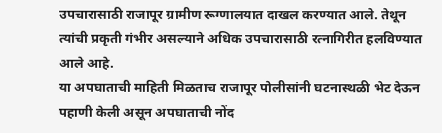उपचारासाठी राजापूर ग्रामीण रूग्णालयात दाखल करण्यात आले. तेथून त्यांची प्रकृती गंभीर असल्याने अधिक उपचारासाठी रत्नागिरीत हलविण्यात आले आहे.
या अपघाताची माहिती मिळताच राजापूर पोलीसांनी घटनास्थळी भेट देऊन पहाणी केली असून अपघाताची नोंद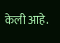केली आहे.